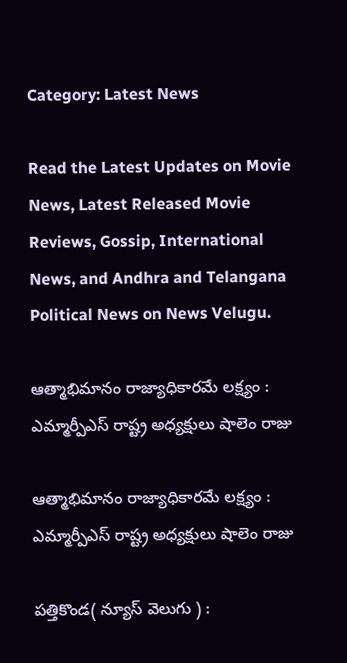Category: Latest News

Read the Latest Updates on Movie News, Latest Released Movie Reviews, Gossip, International News, and Andhra and Telangana Political News on News Velugu.

ఆత్మాభిమానం రాజ్యాధికారమే లక్ష్యం : ఎమ్మార్పీఎస్ రాష్ట్ర అధ్యక్షులు షాలెం రాజు

ఆత్మాభిమానం రాజ్యాధికారమే లక్ష్యం : ఎమ్మార్పీఎస్ రాష్ట్ర అధ్యక్షులు షాలెం రాజు

పత్తికొండ( న్యూస్ వెలుగు ) :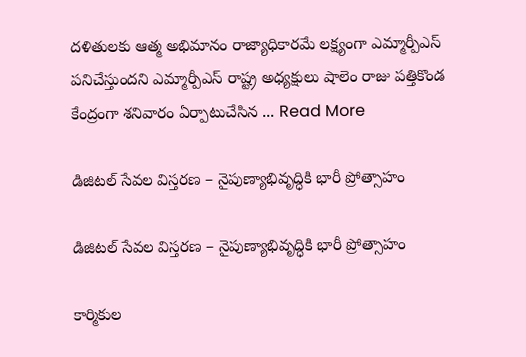దళితులకు ఆత్మ అభిమానం రాజ్యాధికారమే లక్ష్యంగా ఎమ్మార్పీఎస్ పనిచేస్తుందని ఎమ్మార్పీఎస్ రాష్ట్ర అధ్యక్షులు షాలెం రాజు పత్తికొండ కేంద్రంగా శనివారం ఏర్పాటుచేసిన ... Read More

డిజిటల్ సేవల విస్తరణ – నైపుణ్యాభివృద్ధికి భారీ ప్రోత్సాహం

డిజిటల్ సేవల విస్తరణ – నైపుణ్యాభివృద్ధికి భారీ ప్రోత్సాహం

కార్మికుల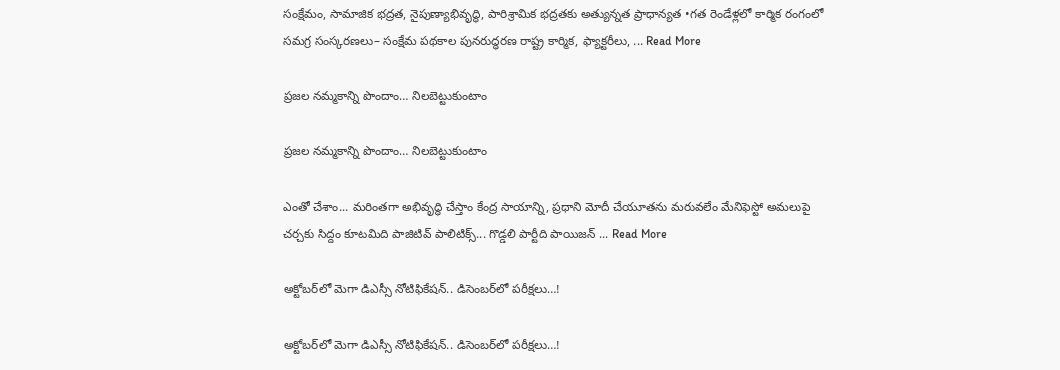సంక్షేమం, సామాజిక భద్రత, నైపుణ్యాభివృద్ధి, పారిశ్రామిక భద్రతకు అత్యున్నత ప్రాధాన్యత •గత రెండేళ్లలో కార్మిక రంగంలో సమగ్ర సంస్కరణలు– సంక్షేమ పథకాల పునరుద్ధరణ రాష్ట్ర కార్మిక, ఫ్యాక్టరీలు, ... Read More

ప్రజల నమ్మకాన్ని పొందాం… నిలబెట్టుకుంటాం

ప్రజల నమ్మకాన్ని పొందాం… నిలబెట్టుకుంటాం

ఎంతో చేశాం... మరింతగా అభివృద్ధి చేస్తాం కేంద్ర సాయాన్ని, ప్రధాని మోదీ చేయూతను మరువలేం మేనిఫెస్టో అమలుపై చర్చకు సిద్దం కూటమిది పాజిటివ్ పాలిటిక్స్... గొడ్డలి పార్టీది పాయిజన్ ... Read More

అక్టోబర్‌లో మెగా డిఎస్సీ నోటిఫికేషన్.. డిసెంబర్‌లో పరీక్షలు…!

అక్టోబర్‌లో మెగా డిఎస్సీ నోటిఫికేషన్.. డిసెంబర్‌లో పరీక్షలు…!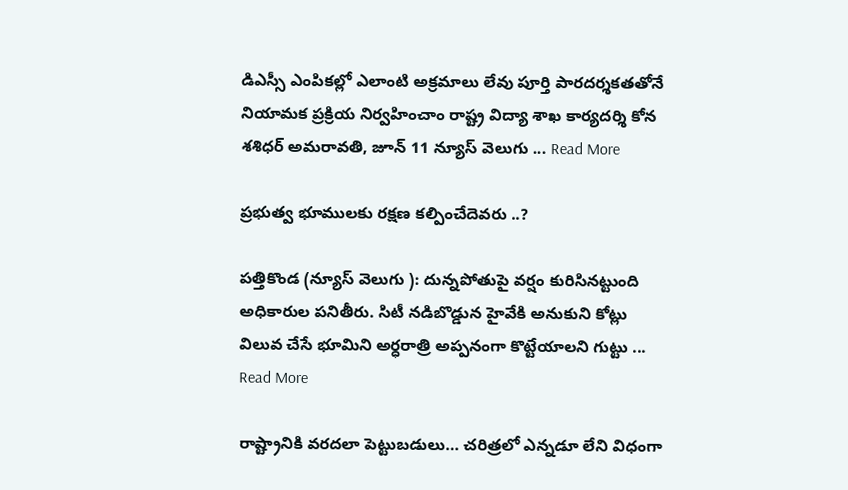డిఎస్సీ ఎంపికల్లో ఎలాంటి అక్రమాలు లేవు పూర్తి పారదర్శకతతోనే నియామక ప్రక్రియ నిర్వహించాం రాష్ట్ర విద్యా శాఖ కార్యదర్శి కోన శశిధర్ అమరావతి, జూన్ 11 న్యూస్ వెలుగు ... Read More

ప్రభుత్వ భూములకు రక్షణ కల్పించేదెవరు ..?

పత్తికొండ (న్యూస్ వెలుగు ): దున్నపోతుపై వర్షం కురిసినట్టుంది అధికారుల పనితీరు. సిటీ నడిబొడ్డున హైవేకి అనుకుని కోట్లు విలువ చేసే భూమిని అర్ధరాత్రి అప్పనంగా కొట్టేయాలని గుట్టు ... Read More

రాష్ట్రానికి వరదలా పెట్టుబడులు… చరిత్రలో ఎన్నడూ లేని విధంగా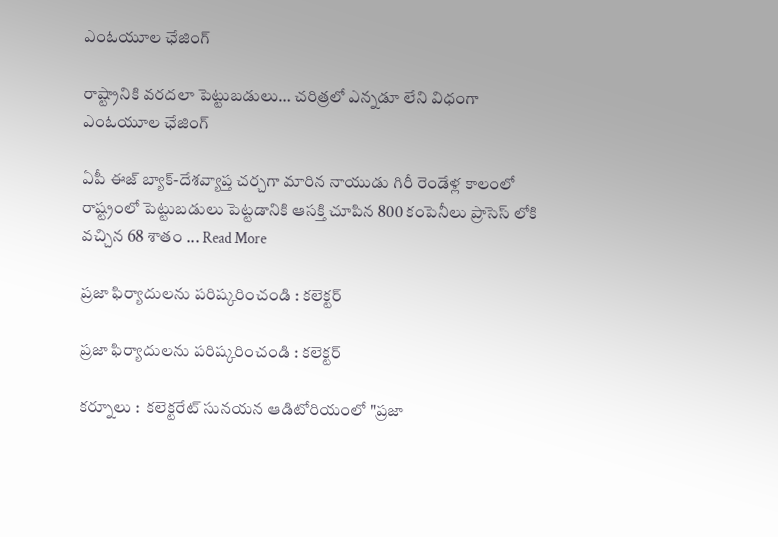ఎంఓయూల ఛేజింగ్

రాష్ట్రానికి వరదలా పెట్టుబడులు… చరిత్రలో ఎన్నడూ లేని విధంగా ఎంఓయూల ఛేజింగ్

ఏపీ ఈజ్ బ్యాక్-దేశవ్యాప్త చర్చగా మారిన నాయుడు గిరీ రెండేళ్ల కాలంలో రాష్ట్రంలో పెట్టుబడులు పెట్టడానికి ఆసక్తి చూపిన 800 కంపెనీలు ప్రాసెస్ లోకి వచ్చిన 68 శాతం ... Read More

ప్రజా ఫిర్యాదులను పరిష్కరించండి : కలెక్టర్

ప్రజా ఫిర్యాదులను పరిష్కరించండి : కలెక్టర్

కర్నూలు :  కలెక్టరేట్ సునయన ఆడిటోరియంలో "ప్రజా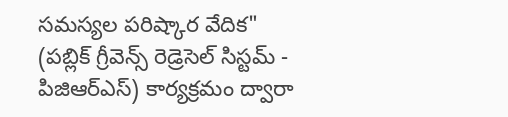సమస్యల పరిష్కార వేదిక" (పబ్లిక్ గ్రీవెన్స్ రెడ్రెసెల్ సిస్టమ్ - పిజిఆర్ఎస్) కార్యక్రమం ద్వారా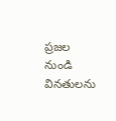ప్రజల నుండి వినతులను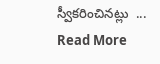స్వీకరించినట్లు  ... Read More